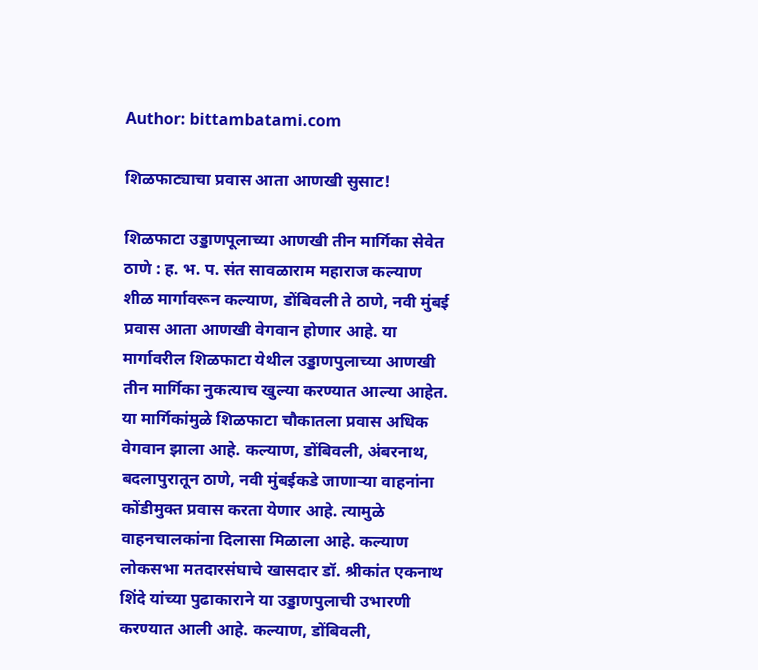Author: bittambatami.com

शिळफाट्याचा प्रवास आता आणखी सुसाट!

शिळफाटा उड्डाणपूलाच्या आणखी तीन मार्गिका सेवेत ठाणे : ह. भ. प. संत सावळाराम महाराज कल्याण शीळ मार्गावरून कल्याण, डोंबिवली ते ठाणे, नवी मुंबई प्रवास आता आणखी वेगवान होणार आहे. या मार्गावरील शिळफाटा येथील उड्डाणपुलाच्या आणखी तीन मार्गिका नुकत्याच खुल्या करण्यात आल्या आहेत. या मार्गिकांमुळे शिळफाटा चौकातला प्रवास अधिक वेगवान झाला आहे. कल्याण, डोंबिवली, अंबरनाथ, बदलापुरातून ठाणे, नवी मुंबईकडे जाणाऱ्या वाहनांना कोंडीमुक्त प्रवास करता येणार आहे. त्यामुळे वाहनचालकांना दिलासा मिळाला आहे. कल्याण लोकसभा मतदारसंघाचे खासदार डॉ. श्रीकांत एकनाथ शिंदे यांच्या पुढाकाराने या उड्डाणपुलाची उभारणी करण्यात आली आहे. कल्याण, डोंबिवली,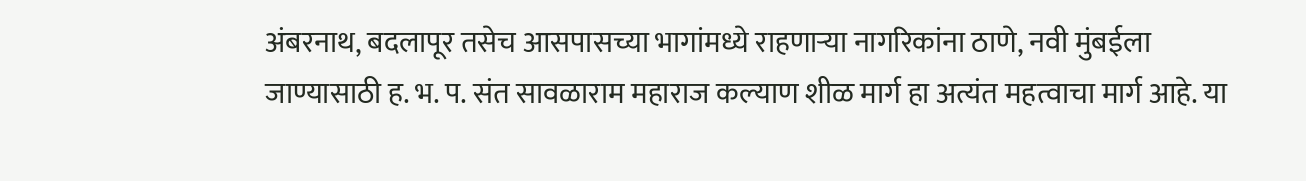अंबरनाथ, बदलापूर तसेच आसपासच्या भागांमध्ये राहणाऱ्या नागरिकांना ठाणे, नवी मुंबईला जाण्यासाठी ह. भ. प. संत सावळाराम महाराज कल्याण शीळ मार्ग हा अत्यंत महत्वाचा मार्ग आहे. या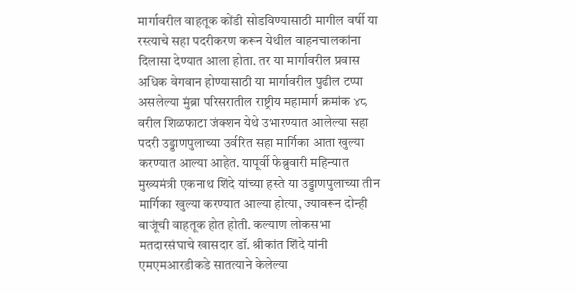मार्गावरील वाहतूक कोंडी सोडविण्यासाठी मागील वर्षी या रस्त्याचे सहा पदरीकरण करून येथील वाहनचालकांना दिलासा देण्यात आला होता. तर या मार्गावरील प्रवास अधिक वेगवान होण्यासाठी या मार्गावरील पुढील टप्पा असलेल्या मुंब्रा परिसरातील राष्ट्रीय महामार्ग क्रमांक ४८ वरील शिळफाटा जंक्शन येथे उभारण्यात आलेल्या सहा पदरी उड्डाणपुलाच्या उर्वरित सहा मार्गिका आता खुल्या करण्यात आल्या आहेत. यापूर्वी फेब्रुवारी महिन्यात मुख्यमंत्री एकनाथ शिंदे यांच्या हस्ते या उड्डाणपुलाच्या तीन मार्गिका खुल्या करण्यात आल्या होत्या, ज्यावरून दोन्ही बाजूंची वाहतूक होत होती. कल्याण लोकसभा मतदारसंघाचे खासदार डॉ. श्रीकांत शिंदे यांनी एमएमआरडीकडे सातत्याने केलेल्या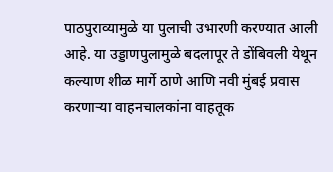पाठपुराव्यामुळे या पुलाची उभारणी करण्यात आली आहे. या उड्डाणपुलामुळे बदलापूर ते डोंबिवली येथून कल्याण शीळ मार्गे ठाणे आणि नवी मुंबई प्रवास करणाऱ्या वाहनचालकांना वाहतूक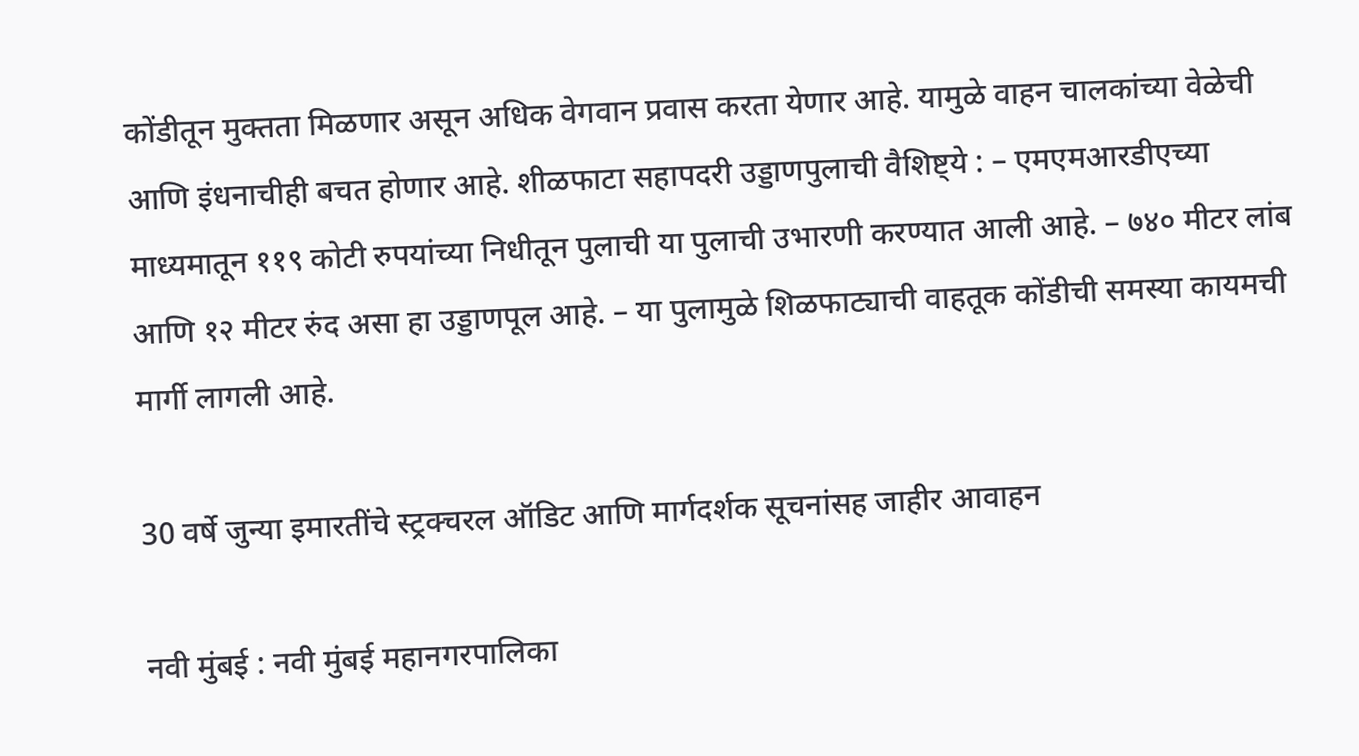कोंडीतून मुक्तता मिळणार असून अधिक वेगवान प्रवास करता येणार आहे. यामुळे वाहन चालकांच्या वेळेची आणि इंधनाचीही बचत होणार आहे. शीळफाटा सहापदरी उड्डाणपुलाची वैशिष्ट्ये : – एमएमआरडीएच्या माध्यमातून ११९ कोटी रुपयांच्या निधीतून पुलाची या पुलाची उभारणी करण्यात आली आहे. – ७४० मीटर लांब आणि १२ मीटर रुंद असा हा उड्डाणपूल आहे. – या पुलामुळे शिळफाट्याची वाहतूक कोंडीची समस्या कायमची मार्गी लागली आहे.

30 वर्षे जुन्या इमारतींचे स्ट्रक्चरल ऑडिट आणि मार्गदर्शक सूचनांसह जाहीर आवाहन

नवी मुंबई : नवी मुंबई महानगरपालिका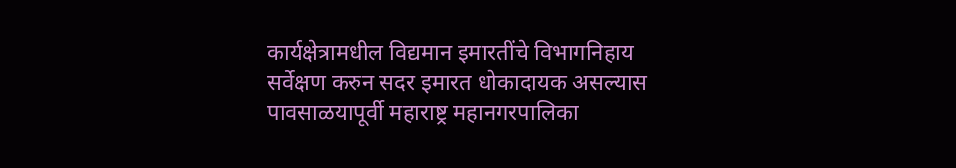कार्यक्षेत्रामधील विद्यमान इमारतींचे विभागनिहाय सर्वेक्षण करुन सदर इमारत धोकादायक असल्यास पावसाळयापूर्वी महाराष्ट्र महानगरपालिका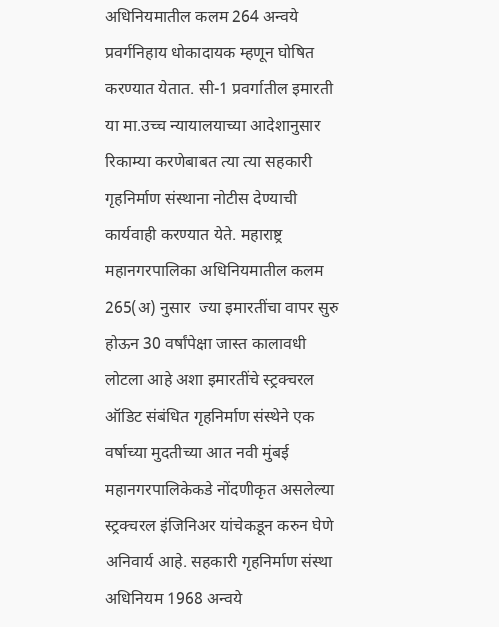अधिनियमातील कलम 264 अन्वये प्रवर्गनिहाय धोकादायक म्हणून घोषित करण्यात येतात. सी-1 प्रवर्गातील इमारती या मा.उच्च न्यायालयाच्या आदेशानुसार रिकाम्या करणेबाबत त्या त्या सहकारी गृहनिर्माण संस्थाना नोटीस देण्याची कार्यवाही करण्यात येते. महाराष्ट्र महानगरपालिका अधिनियमातील कलम 265(अ) नुसार  ज्या इमारतींचा वापर सुरु होऊन 30 वर्षांपेक्षा जास्त कालावधी लोटला आहे अशा इमारतींचे स्ट्रक्चरल ऑडिट संबंधित गृहनिर्माण संस्थेने एक वर्षाच्या मुदतीच्या आत नवी मुंबई महानगरपालिकेकडे नोंदणीकृत असलेल्या स्ट्रक्चरल इंजिनिअर यांचेकडून करुन घेणे अनिवार्य आहे. सहकारी गृहनिर्माण संस्था अधिनियम 1968 अन्वये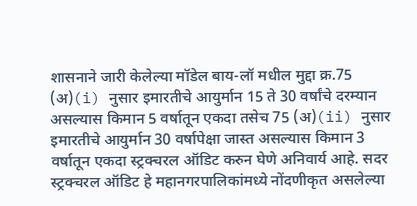शासनाने जारी केलेल्या मॉडेल बाय-लॉ मधील मुद्दा क्र.75 (अ)(i) नुसार इमारतीचे आयुर्मान 15 ते 30 वर्षांचे दरम्यान असल्यास किमान 5 वर्षातून एकदा तसेच 75 (अ)(ii) नुसार  इमारतीचे आयुर्मान 30 वर्षापेक्षा जास्त असल्यास किमान 3 वर्षातून एकदा स्ट्रक्चरल ऑडिट करुन घेणे अनिवार्य आहे. सदर स्ट्रक्चरल ऑडिट हे महानगरपालिकांमध्ये नोंदणीकृत असलेल्या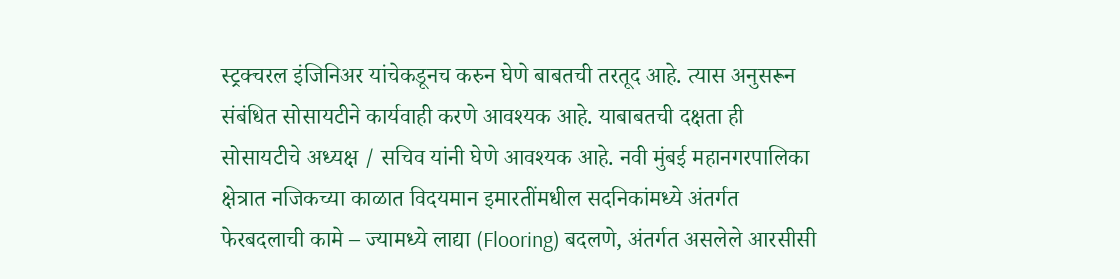स्ट्रक्चरल इंजिनिअर यांचेकडूनच करुन घेणे बाबतची तरतूद आहे. त्यास अनुसरून संबंधित सोसायटीने कार्यवाही करणे आवश्यक आहे. याबाबतची दक्षता ही सोसायटीचे अध्यक्ष / सचिव यांनी घेणे आवश्यक आहे. नवी मुंबई महानगरपालिका क्षेत्रात नजिकच्या काळात विदयमान इमारतींमधील सदनिकांमध्ये अंतर्गत फेरबदलाची कामे – ज्यामध्ये लाद्या (Flooring) बदलणे, अंतर्गत असलेले आरसीसी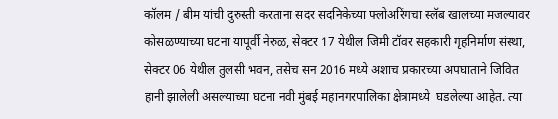कॉलम / बीम यांची दुरुस्ती करताना सदर सदनिकेच्या फ्लोअरिंगचा स्लॅब खालच्या मजल्यावर कोसळण्याच्या घटना यापूर्वी नेरुळ, सेक्टर 17 येथील जिमी टॉवर सहकारी गृहनिर्माण संस्था, सेक्टर 06 येथील तुलसी भवन, तसेच सन 2016 मध्ये अशाच प्रकारच्या अपघाताने जिवित हानी झालेली असल्याच्या घटना नवी मुंबई महानगरपालिका क्षेत्रामध्ये  घडलेल्या आहेत. त्या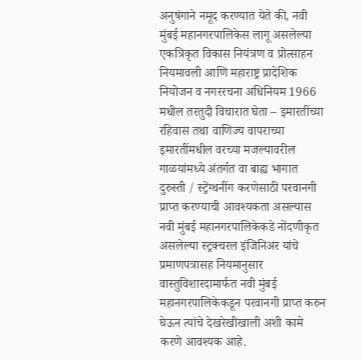अनुषंगाने नमूद करण्यात येते की, नवी मुंबई महानगरपालिकेस लागू असलेल्या एकत्रिकृत विकास नियंत्रण व प्रोत्साहन नियमावली आणि महाराष्ट्र प्रादेशिक नियोजन व नगररचना अधिनियम 1966 मधील तरतुदी विचारात घेता – इमारतींच्या रहिवास तथा वाणिज्य वापराच्या इमारतींमधील वरच्या मजल्यावरील गाळयांमध्ये अंतर्गत वा बाह्य भागात दुरुस्ती / स्ट्रेंग्थनींग करणेसाठी परवानगी प्राप्त करण्याची आवश्यकता असल्यास नवी मुंबई महानगरपालिकेकडे नोंदणीकृत असलेल्या स्ट्रक्चरल इंजिनिअर यांचे प्रमाणपत्रासह नियमानुसार वास्तुविशारदामार्फत नवी मुंबई महानगरपालिकेकडून परवानगी प्राप्त करुन घेऊन त्यांचे देखरेखीखाली अशी कामे करणे आवश्यक आहे.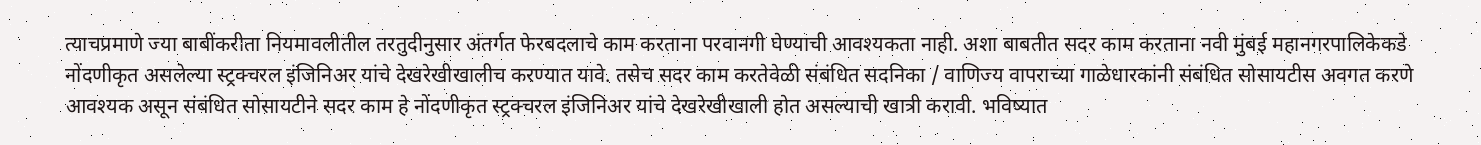त्याचप्रमाणे ज्या बाबींकरीता नियमावलीतील तरतुदीनुसार अंतर्गत फेरबदलाचे काम करताना परवानगी घेण्याची आवश्यकता नाही. अशा बाबतीत सदर काम करताना नवी मुंबई महानगरपालिकेकडे नोंदणीकृत असलेल्या स्ट्रक्चरल इंजिनिअर यांचे देखरेखीखालीच करण्यात यावे. तसेच सदर काम करतेवेळी संबंधित सदनिका / वाणिज्य वापराच्या गाळेधारकांनी संबंधित सोसायटीस अवगत करणे आवश्यक असून संबंधित सोसायटीने सदर काम हे नोंदणीकृत स्ट्रक्चरल इंजिनिअर यांचे देखरेखीखाली होत असल्याची खात्री करावी. भविष्यात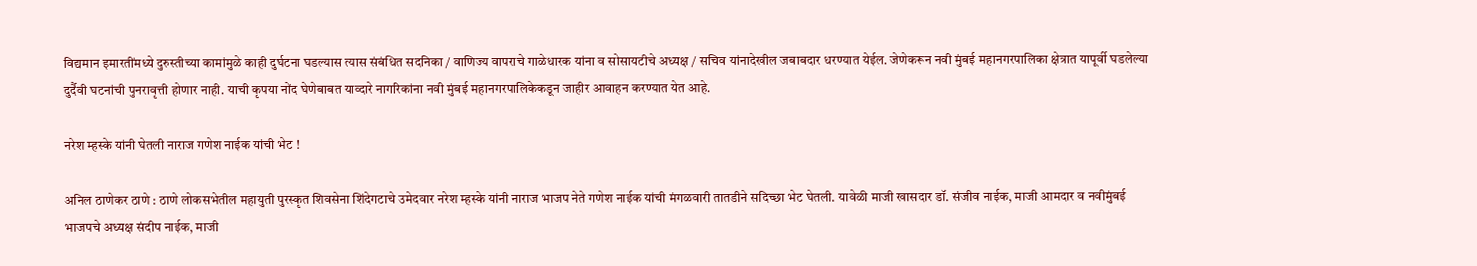विद्यमान इमारतींमध्ये दुरुस्तीच्या कामांमुळे काही दुर्घटना घडल्यास त्यास संबंधित सदनिका / वाणिज्य वापराचे गाळेधारक यांना व सोसायटीचे अध्यक्ष / सचिव यांनादेखील जबाबदार धरण्यात येईल. जेणेकरून नवी मुंबई महानगरपालिका क्षेत्रात यापूर्वी घडलेल्या दुर्दैवी घटनांची पुनरावृत्ती होणार नाही. याची कृपया नोंद घेणेबाबत याव्दारे नागरिकांना नवी मुंबई महानगरपालिकेकडून जाहीर आवाहन करण्यात येत आहे.

नरेश म्हस्के यांनी घेतली नाराज गणेश नाईक यांची भेट !

अनिल ठाणेकर ठाणे : ठाणे लोकसभेतील महायुती पुरस्कृत शिवसेना शिंदेगटाचे उमेदवार नरेश म्हस्के यांनी नाराज भाजप नेते गणेश नाईक यांची मंगळवारी तातडीने सदिच्छा भेट घेतली. यावेळी माजी खासदार डॉ. संजीव नाईक, माजी आमदार व नवीमुंबई भाजपचे अध्यक्ष संदीप नाईक, माजी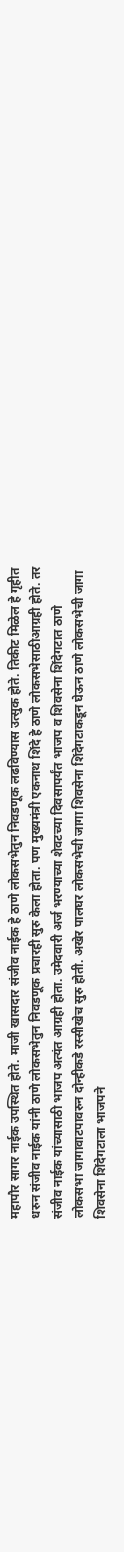महापौर सागर नाईक उपस्थित होते. माजी खासदार संजीव नाईक हे ठाणे लोकसभेतुन निवडणूक लढविण्यास उत्सुक होते. तिकीट मिळेल हे गृहीत धरुन संजीव नाईक यांनी ठाणे लोकसभेतुन निवडणूक प्रचारही सुरु केला होता. पण मुख्यमंत्री एकनाथ शिंदे हे ठाणे लोकसभेसाठीआग्रही होते. तर संजीव नाईक यांच्यासाठी भाजप अत्यंत आग्रही होता. उमेदवारी अर्ज भरण्याच्या शेवटच्या दिवसापर्यंत भाजप व शिवसेना शिंदेगटात ठाणे लोकसभा जागावाटपावरुन दोन्हीकडे रस्सीखेच सुरु होती. अखेर पालघर लोकसभेची जागा शिवसेना शिंदेगटाकडून घेऊन ठाणे लोकसभेची जागा शिवसेना शिंदेगटाला भाजपने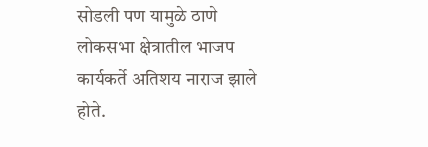सोडली पण यामुळे ठाणे लोकसभा क्षेत्रातील भाजप कार्यकर्ते अतिशय नाराज झाले होते.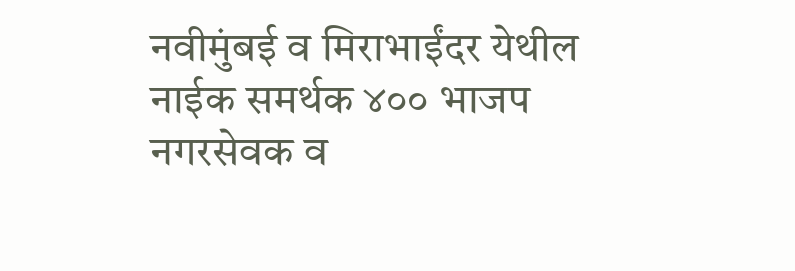नवीमुंबई व मिराभाईंदर येथील नाईक समर्थक ४०० भाजप नगरसेवक व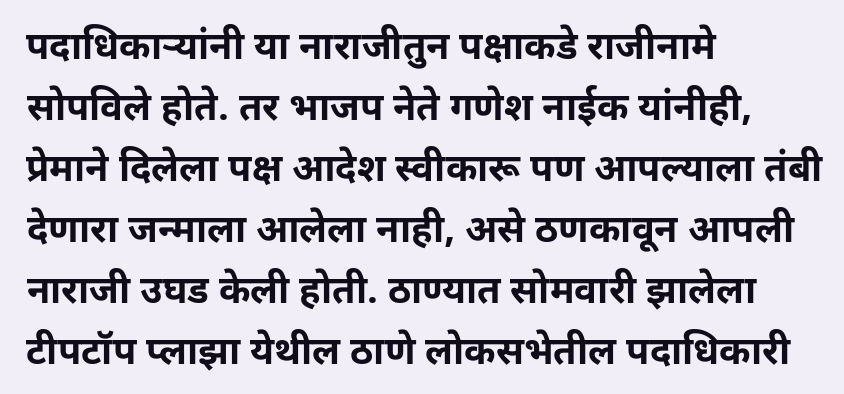पदाधिकाऱ्यांनी या नाराजीतुन पक्षाकडे राजीनामे सोपविले होते. तर भाजप नेते गणेश नाईक यांनीही, प्रेमाने दिलेला पक्ष आदेश स्वीकारू पण आपल्याला तंबी देणारा जन्माला आलेला नाही, असे ठणकावून आपली नाराजी उघड केली होती. ठाण्यात सोमवारी झालेला टीपटॉप प्लाझा येथील ठाणे लोकसभेतील पदाधिकारी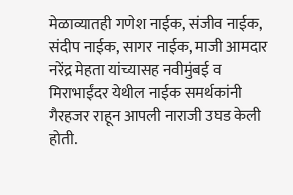मेळाव्यातही गणेश नाईक, संजीव नाईक, संदीप नाईक, सागर नाईक, माजी आमदार नरेंद्र मेहता यांच्यासह नवीमुंबई व मिराभाईंदर येथील नाईक समर्थकांनी गैरहजर राहून आपली नाराजी उघड केली होती.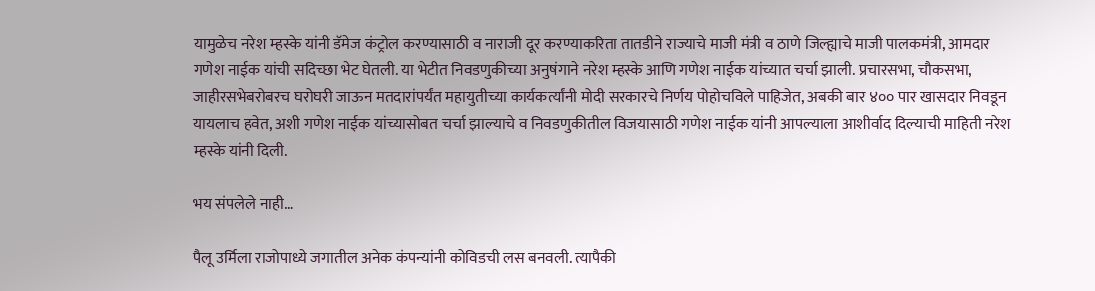यामुळेच नरेश म्हस्के यांनी डॅमेज कंट्रोल करण्यासाठी व नाराजी दूर करण्याकरिता तातडीने राज्याचे माजी मंत्री व ठाणे जिल्ह्याचे माजी पालकमंत्री, आमदार गणेश नाईक यांची सदिच्छा भेट घेतली. या भेटीत निवडणुकीच्या अनुषंगाने नरेश म्हस्के आणि गणेश नाईक यांच्यात चर्चा झाली. प्रचारसभा, चौकसभा, जाहीरसभेबरोबरच घरोघरी जाऊन मतदारांपर्यंत महायुतीच्या कार्यकर्त्यांनी मोदी सरकारचे निर्णय पोहोचविले पाहिजेत, अबकी बार ४०० पार खासदार निवडून यायलाच हवेत, अशी गणेश नाईक यांच्यासोबत चर्चा झाल्याचे व निवडणुकीतील विजयासाठी गणेश नाईक यांनी आपल्याला आशीर्वाद दिल्याची माहिती नरेश म्हस्के यांनी दिली.

भय संपलेले नाही…

पैलू उर्मिला राजोपाध्ये जगातील अनेक कंपन्यांनी कोविडची लस बनवली. त्यापैकी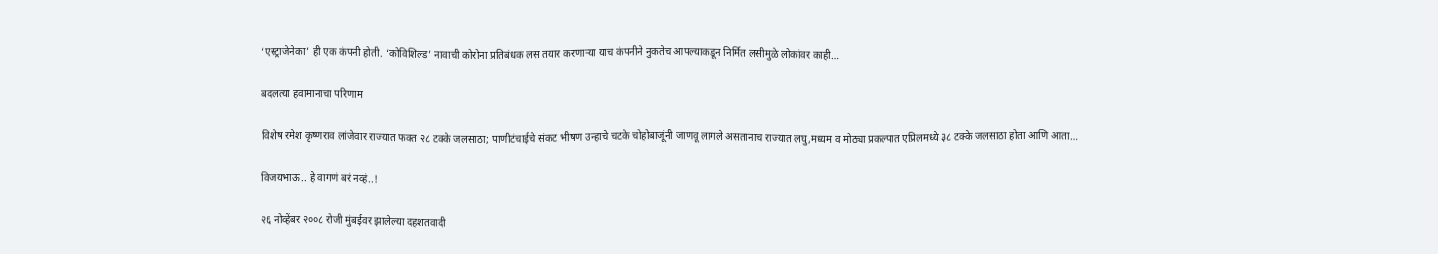‘एस्ट्राजेनेका’ ही एक कंपनी होती. ‘कोविशिल्ड’ नावाची कोरोना प्रतिबंधक लस तयार करणार्‍या याच कंपनीने नुकतेच आपल्याकडून निर्मित लसीमुळे लोकांवर काही…

बदलत्या हवामानाचा परिणाम

विशेष रमेश कृष्णराव लांजेवार राज्यात फक्त २८ टक्के जलसाठा; पाणीटंचाईचे संकट भीषण उन्हाचे चटके चोहोबाजूंनी जाणवू लागले असतानाच राज्यात लघु,मध्यम व मोठ्या प्रकल्पात एप्रिलमध्ये ३८ टक्के जलसाठा होता आणि आता…

विजयभाऊ.. हे वागणं बरं नव्हं..!

२६ नोव्हेंबर २००८ रोजी मुंबईवर झालेल्या दहशतवादी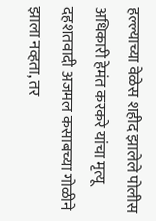हल्ल्याच्या वेळेस शहीद झालेले पोलीस अधिकारी हेमंत करकरे यांचा मृत्यू दहशतवादी अजमल कसाबच्या गोळीने झाला नव्हता, तर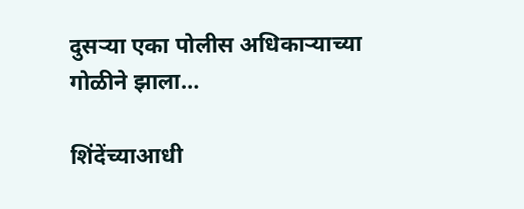दुसऱ्या एका पोलीस अधिकाऱ्याच्या गोळीने झाला…

शिंदेंच्याआधी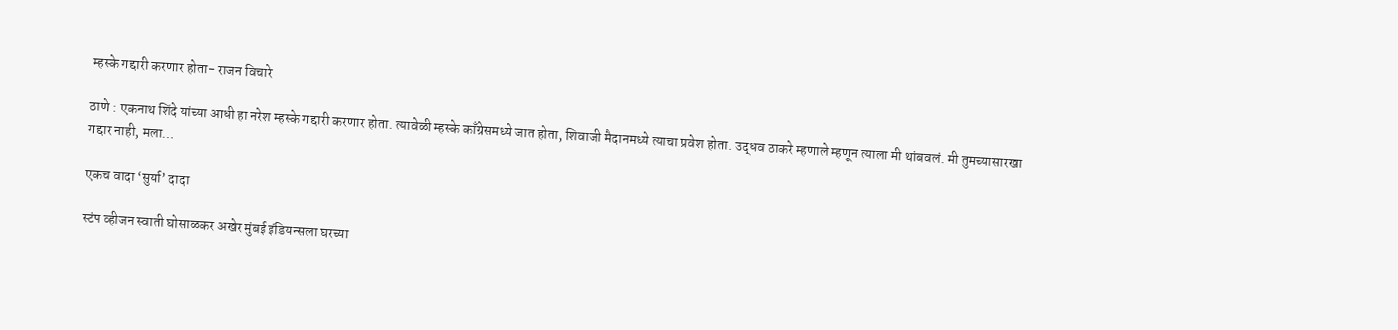म्हस्के गद्दारी करणार होता- राजन विचारे

ठाणे : एकनाथ शिंदे यांच्या आधी हा नरेश म्हस्के गद्दारी करणार होता. त्यावेळी म्हस्के काँग्रेसमध्ये जात होता, शिवाजी मैदानमध्ये त्याचा प्रवेश होता. उद्धव ठाकरे म्हणाले म्हणून त्याला मी थांबवलं. मी तुमच्यासारखा गद्दार नाही, मला…

एकच वादा ‘सुर्या’ दादा

स्टंप व्हीजन स्वाती घोसाळकर अखेर मुंबई इंडियन्सला घरच्या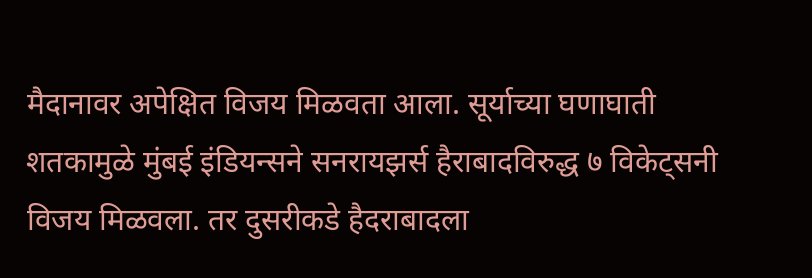मैदानावर अपेक्षित विजय मिळवता आला. सूर्याच्या घणाघाती शतकामुळे मुंबई इंडियन्सने सनरायझर्स हैराबादविरुद्ध ७ विकेट्सनी विजय मिळवला. तर दुसरीकडे हैदराबादला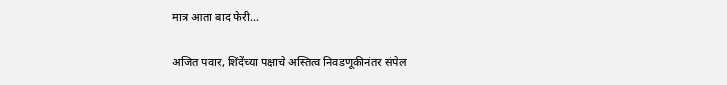मात्र आता बाद फेरी…

अजित पवार, शिंदेंच्या पक्षाचे अस्तित्व निवडणूकीनंतर संपेल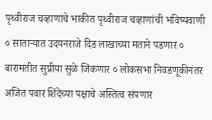पृथ्वीराज चव्हाणांचे भाकीत पृथ्वीराज चव्हाणांची भविष्यवाणी ० साताऱ्यात उदयनराजे दिड लाखाच्या मताने पडणार ० बारामतीत सुप्रीया सुळे जिंकणार ० लोकसभा निवडणूकीनंतर अजित पवार शिंदेंच्या पक्षाचे अस्तित्व संपणार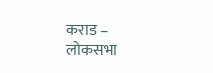कराड – लोकसभा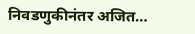निवडणुकीनंतर अजित…